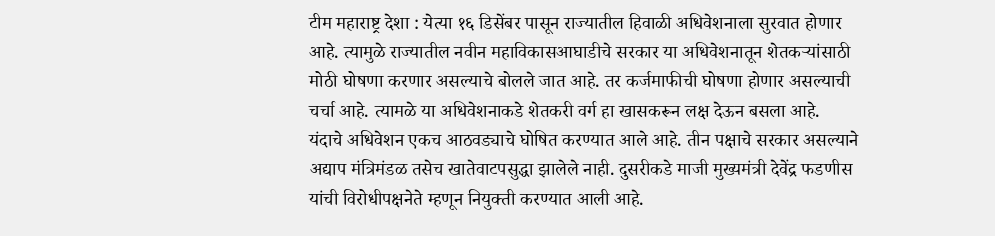टीम महाराष्ट्र देशा : येत्या १६ डिसेंबर पासून राज्यातील हिवाळी अधिवेशनाला सुरवात होणार आहे. त्यामुळे राज्यातील नवीन महाविकासआघाडीचे सरकार या अधिवेशनातून शेतकऱ्यांसाठी मोठी घोषणा करणार असल्याचे बोलले जात आहे. तर कर्जमाफीची घोषणा होणार असल्याची चर्चा आहे. त्यामळे या अधिवेशनाकडे शेतकरी वर्ग हा खासकरून लक्ष देऊन बसला आहे.
यंदाचे अधिवेशन एकच आठवड्याचे घोषित करण्यात आले आहे. तीन पक्षाचे सरकार असल्याने अद्याप मंत्रिमंडळ तसेच खातेवाटपसुद्धा झालेले नाही. दुसरीकडे माजी मुख्यमंत्री देवेंद्र फडणीस यांची विरोधीपक्षनेते म्हणून नियुक्ती करण्यात आली आहे.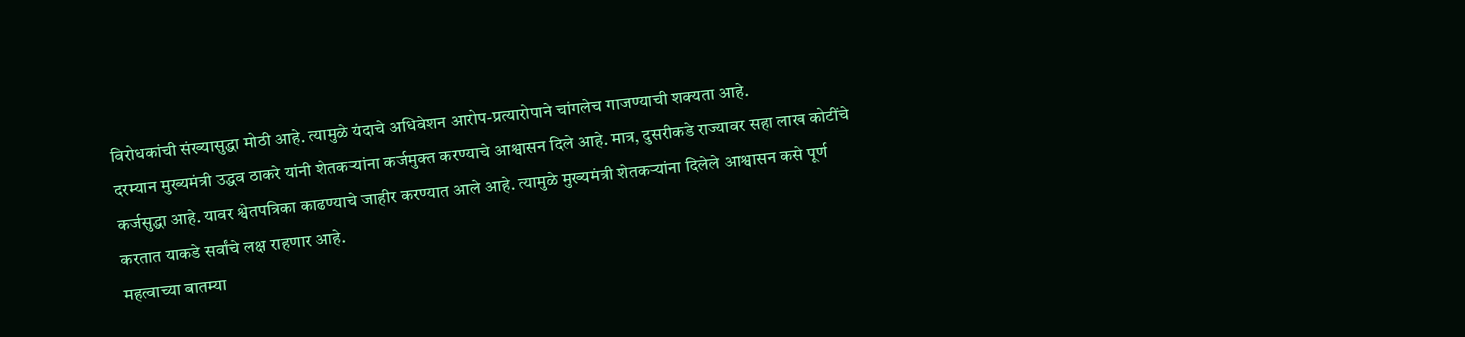विरोधकांची संख्यासुद्धा मोठी आहे. त्यामुळे यंदाचे अधिवेशन आरोप-प्रत्यारोपाने चांगलेच गाजण्याची शक्यता आहे.
दरम्यान मुख्यमंत्री उद्धव ठाकरे यांनी शेतकऱ्यांना कर्जमुक्त करण्याचे आश्वासन दिले आहे. मात्र, दुसरीकडे राज्यावर सहा लाख कोटींचे कर्जसुद्धा आहे. यावर श्वेतपत्रिका काढण्याचे जाहीर करण्यात आले आहे. त्यामुळे मुख्यमंत्री शेतकऱ्यांना दिलेले आश्वासन कसे पूर्ण करतात याकडे सर्वांचे लक्ष राहणार आहे.
महत्वाच्या बातम्या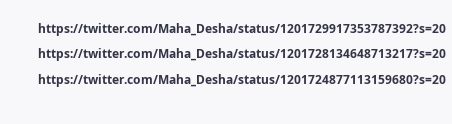https://twitter.com/Maha_Desha/status/1201729917353787392?s=20
https://twitter.com/Maha_Desha/status/1201728134648713217?s=20
https://twitter.com/Maha_Desha/status/1201724877113159680?s=20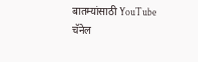बातम्यांसाठी YouTube चॅनेल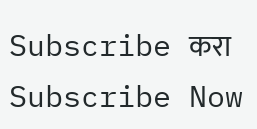Subscribe करा
Subscribe Now